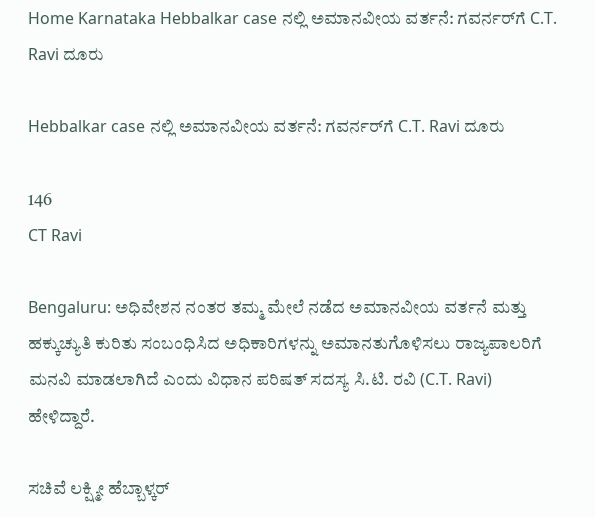Home Karnataka Hebbalkar case ನಲ್ಲಿ ಅಮಾನವೀಯ ವರ್ತನೆ: ಗವರ್ನರ್‌ಗೆ C.T. Ravi ದೂರು

Hebbalkar case ನಲ್ಲಿ ಅಮಾನವೀಯ ವರ್ತನೆ: ಗವರ್ನರ್‌ಗೆ C.T. Ravi ದೂರು

146
CT Ravi

Bengaluru: ಅಧಿವೇಶನ ನಂತರ ತಮ್ಮ ಮೇಲೆ ನಡೆದ ಅಮಾನವೀಯ ವರ್ತನೆ ಮತ್ತು ಹಕ್ಕುಚ್ಯುತಿ ಕುರಿತು ಸಂಬಂಧಿಸಿದ ಅಧಿಕಾರಿಗಳನ್ನು ಅಮಾನತುಗೊಳಿಸಲು ರಾಜ್ಯಪಾಲರಿಗೆ ಮನವಿ ಮಾಡಲಾಗಿದೆ ಎಂದು ವಿಧಾನ ಪರಿಷತ್ ಸದಸ್ಯ ಸಿ.ಟಿ. ರವಿ (C.T. Ravi) ಹೇಳಿದ್ದಾರೆ.

ಸಚಿವೆ ಲಕ್ಷ್ಮೀ ಹೆಬ್ಬಾಳ್ಕರ್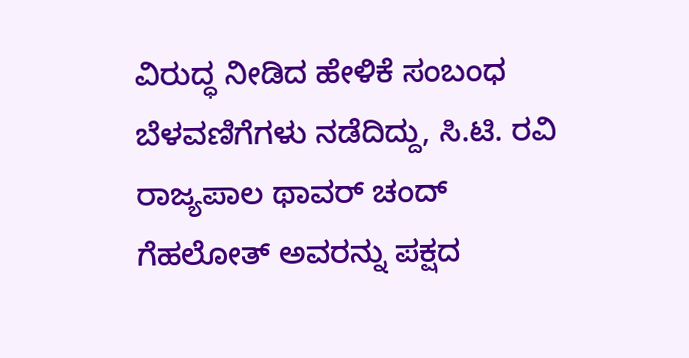ವಿರುದ್ಧ ನೀಡಿದ ಹೇಳಿಕೆ ಸಂಬಂಧ ಬೆಳವಣಿಗೆಗಳು ನಡೆದಿದ್ದು, ಸಿ.ಟಿ. ರವಿ ರಾಜ್ಯಪಾಲ ಥಾವರ್ ಚಂದ್ ಗೆಹಲೋತ್ ಅವರನ್ನು ಪಕ್ಷದ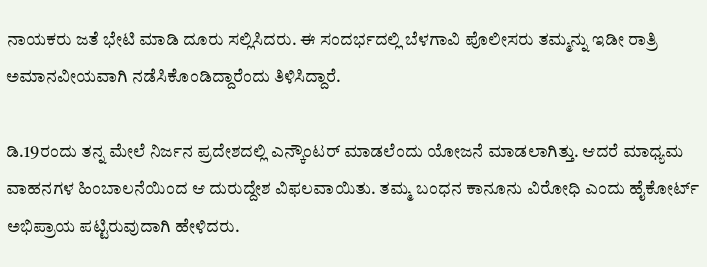ನಾಯಕರು ಜತೆ ಭೇಟಿ ಮಾಡಿ ದೂರು ಸಲ್ಲಿಸಿದರು. ಈ ಸಂದರ್ಭದಲ್ಲಿ ಬೆಳಗಾವಿ ಪೊಲೀಸರು ತಮ್ಮನ್ನು ಇಡೀ ರಾತ್ರಿ ಅಮಾನವೀಯವಾಗಿ ನಡೆಸಿಕೊಂಡಿದ್ದಾರೆಂದು ತಿಳಿಸಿದ್ದಾರೆ.

ಡಿ.19ರಂದು ತನ್ನ ಮೇಲೆ ನಿರ್ಜನ ಪ್ರದೇಶದಲ್ಲಿ ಎನ್ಕೌಂಟರ್ ಮಾಡಲೆಂದು ಯೋಜನೆ ಮಾಡಲಾಗಿತ್ತು. ಆದರೆ ಮಾಧ್ಯಮ ವಾಹನಗಳ ಹಿಂಬಾಲನೆಯಿಂದ ಆ ದುರುದ್ದೇಶ ವಿಫಲವಾಯಿತು. ತಮ್ಮ ಬಂಧನ ಕಾನೂನು ವಿರೋಧಿ ಎಂದು ಹೈಕೋರ್ಟ್ ಅಭಿಪ್ರಾಯ ಪಟ್ಟಿರುವುದಾಗಿ ಹೇಳಿದರು.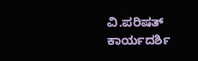ವಿ.ಪರಿಷತ್ ಕಾರ್ಯದರ್ಶಿ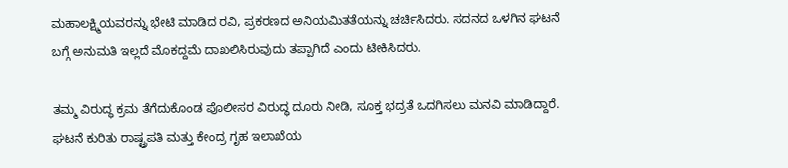ಮಹಾಲಕ್ಷ್ಮಿಯವರನ್ನು ಭೇಟಿ ಮಾಡಿದ ರವಿ, ಪ್ರಕರಣದ ಅನಿಯಮಿತತೆಯನ್ನು ಚರ್ಚಿಸಿದರು. ಸದನದ ಒಳಗಿನ ಘಟನೆ ಬಗ್ಗೆ ಅನುಮತಿ ಇಲ್ಲದೆ ಮೊಕದ್ದಮೆ ದಾಖಲಿಸಿರುವುದು ತಪ್ಪಾಗಿದೆ ಎಂದು ಟೀಕಿಸಿದರು.

ತಮ್ಮ ವಿರುದ್ಧ ಕ್ರಮ ತೆಗೆದುಕೊಂಡ ಪೊಲೀಸರ ವಿರುದ್ಧ ದೂರು ನೀಡಿ, ಸೂಕ್ತ ಭದ್ರತೆ ಒದಗಿಸಲು ಮನವಿ ಮಾಡಿದ್ದಾರೆ. ಘಟನೆ ಕುರಿತು ರಾಷ್ಟ್ರಪತಿ ಮತ್ತು ಕೇಂದ್ರ ಗೃಹ ಇಲಾಖೆಯ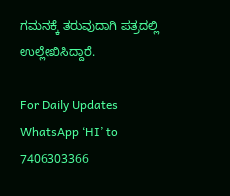ಗಮನಕ್ಕೆ ತರುವುದಾಗಿ ಪತ್ರದಲ್ಲಿ ಉಲ್ಲೇಖಿಸಿದ್ದಾರೆ.

For Daily Updates WhatsApp ‘HI’ to 7406303366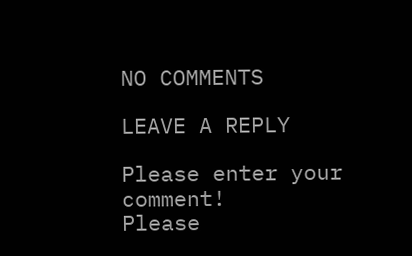NO COMMENTS

LEAVE A REPLY

Please enter your comment!
Please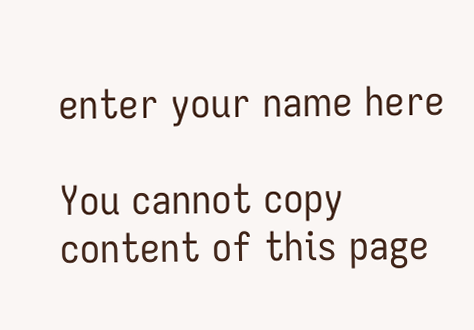enter your name here

You cannot copy content of this page